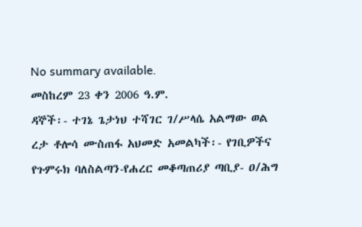No summary available.
መስከረም 23 ቀን 2006 ዓ.ም.
ዳኞች፡- ተገኔ ጌታነህ ተሻገር ገ/ሥላሴ አልማው ወል ረታ ቶሎሳ ሙስጠፋ አህመድ አመልካች፡- የገቢዎችና የጉምሩክ ባለስልጣን-የሐረር መቆጣጠሪያ ጣቢያ- ዐ/ሕግ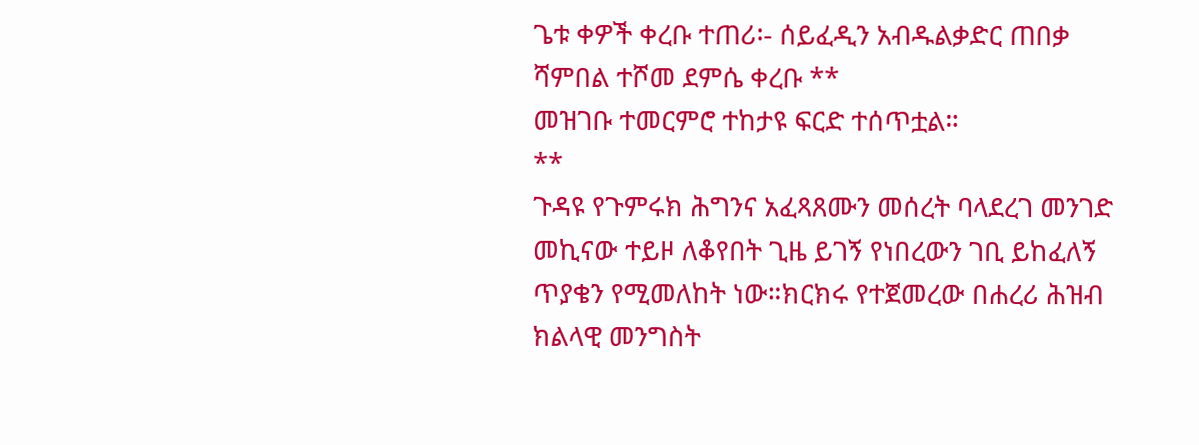ጌቱ ቀዎች ቀረቡ ተጠሪ፡- ሰይፈዲን አብዱልቃድር ጠበቃ ሻምበል ተሾመ ደምሴ ቀረቡ **
መዝገቡ ተመርምሮ ተከታዩ ፍርድ ተሰጥቷል።
**
ጉዳዩ የጉምሩክ ሕግንና አፈጻጸሙን መሰረት ባላደረገ መንገድ መኪናው ተይዞ ለቆየበት ጊዜ ይገኝ የነበረውን ገቢ ይከፈለኝ ጥያቄን የሚመለከት ነው።ክርክሩ የተጀመረው በሐረሪ ሕዝብ ክልላዊ መንግስት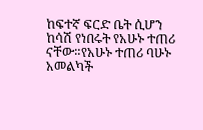ከፍተኛ ፍርድ ቤት ሲሆን ከሳሽ የነበሩት የአሁኑ ተጠሪ ናቸው።የአሁኑ ተጠሪ ባሁኑ አመልካች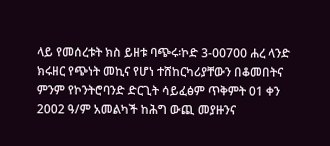ላይ የመሰረቱት ክስ ይዘቱ ባጭሩ፡ኮድ 3-00700 ሐረ ላንድ ክሩዘር የጭነት መኪና የሆነ ተሸከርካሪያቸውን በቆመበትና ምንም የኮንትሮባንድ ድርጊት ሳይፈፅም ጥቅምት 01 ቀን 2002 ዓ/ም አመልካች ከሕግ ውጪ መያዙንና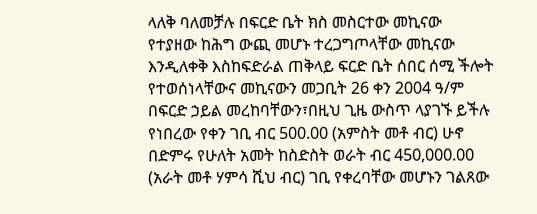ላለቅ ባለመቻሉ በፍርድ ቤት ክስ መስርተው መኪናው የተያዘው ከሕግ ውጪ መሆኑ ተረጋግጦላቸው መኪናው እንዲለቀቅ እስከፍድራል ጠቅላይ ፍርድ ቤት ሰበር ሰሚ ችሎት የተወሰነላቸውና መኪናውን መጋቢት 26 ቀን 2004 ዓ/ም በፍርድ ኃይል መረከባቸውን፣በዚህ ጊዜ ውስጥ ላያገኙ ይችሉ የነበረው የቀን ገቢ ብር 500.00 (አምስት መቶ ብር) ሁኖ በድምሩ የሁለት አመት ከስድስት ወራት ብር 450,000.00 (አራት መቶ ሃምሳ ሺህ ብር) ገቢ የቀረባቸው መሆኑን ገልጸው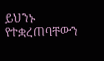ይህንኑ የተቋረጠባቸውን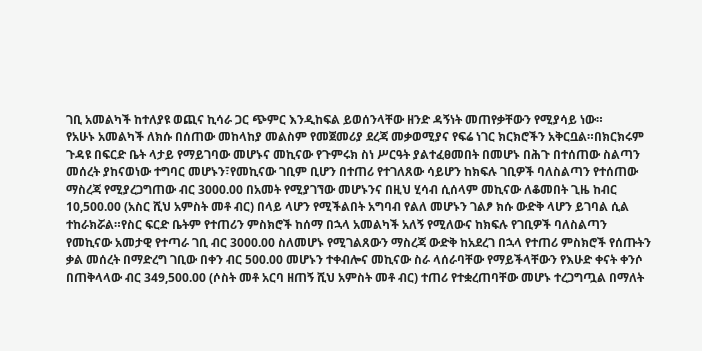ገቢ አመልካች ከተለያዩ ወጪና ኪሳራ ጋር ጭምር እንዲከፍል ይወሰንላቸው ዘንድ ዳኝነት መጠየቃቸውን የሚያሳይ ነው።
የአሁኑ አመልካች ለክሱ በሰጠው መከላከያ መልስም የመጀመሪያ ደረጃ መቃወሚያና የፍሬ ነገር ክርክሮችን አቅርቧል።በክርክሩም ጉዳዩ በፍርድ ቤት ላታይ የማይገባው መሆኑና መኪናው የጉምሩክ ስነ ሥርዓት ያልተፈፀመበት በመሆኑ በሕጉ በተሰጠው ስልጣን መሰረት ያከናወነው ተግባር መሆኑን፣የመኪናው ገቢም ቢሆን በተጠሪ የተገለጸው ሳይሆን ከክፍሉ ገቢዎች ባለስልጣን የተሰጠው ማስረጃ የሚያረጋግጠው ብር 3000.00 በአመት የሚያገኘው መሆኑንና በዚህ ሂሳብ ሲሰላም መኪናው ለቆመበት ጊዜ ከብር 10,500.00 (አስር ሺህ አምስት መቶ ብር) በላይ ላሆን የሚችልበት አግባብ የልለ መሆኑን ገልፆ ክሱ ውድቅ ላሆን ይገባል ሲል ተከራክሯል።የስር ፍርድ ቤትም የተጠሪን ምስክሮች ከሰማ በኋላ አመልካች አለኝ የሚለውና ከክፍሉ የገቢዎች ባለስልጣን የመኪናው አመታዊ የተጣራ ገቢ ብር 3000.00 ስለመሆኑ የሚገልጸውን ማስረጃ ውድቅ ከአደረገ በኋላ የተጠሪ ምስክሮች የሰጡትን ቃል መሰረት በማድረግ ገቢው በቀን ብር 500.00 መሆኑን ተቀብሎና መኪናው ስራ ላሰራባቸው የማይችላቸውን የእሁድ ቀናት ቀንሶ በጠቅላላው ብር 349,500.00 (ሶስት መቶ አርባ ዘጠኝ ሺህ አምስት መቶ ብር) ተጠሪ የተቋረጠባቸው መሆኑ ተረጋግጧል በማለት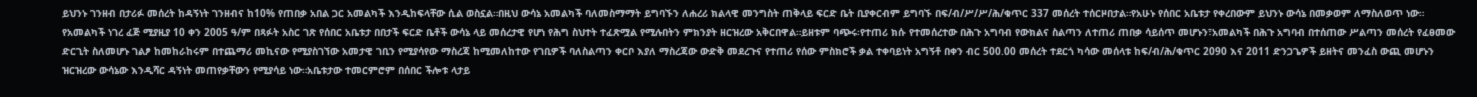ይህንኑ ገንዘብ በታሪፉ መሰረት ከዳኝነት ገንዘብና ከ10% የጠበቃ አበል ጋር አመልካች እንዲከፍላቸው ሲል ወስኗል።በዚህ ውሳኔ አመልካች ባለመስማማት ይግባኙን ለሐረሪ ክልላዊ መንግስት ጠቅላይ ፍርድ ቤት ቢያቀርብም ይግባኙ በፍ/ብ/ሥ/ሥ/ሕ/ቁጥር 337 መሰረት ተሰርዞበታል።የአሁኑ የሰበር አቤቱታ የቀረበውም ይህንኑ ውሳኔ በመቃወም ለማስለወጥ ነው።
የአመልካች ነገረ ፈጅ ሚያዚያ 10 ቀን 2005 ዓ/ም በጻፉት አስር ገጽ የሰበር አቤቱታ በበታች ፍርድ ቤቶች ውሳኔ ላይ መሰረታዊ የሆነ የሕግ ስህተት ተፈጽሟል የሚሉበትን ምክንያት ዘርዝረው አቅርበዋል።ይዘቱም ባጭሩ፡የተጠሪ ክሱ የተመሰረተው በሕጉ አግባብ የውክልና ስልጣን ለተጠሪ ጠበቃ ሳይሰጥ መሆኑን፣አመልካች በሕጉ አግባብ በተሰጠው ሥልጣን መሰረት የፈፀመው ድርጊት ስለመሆኑ ገልፆ ከመከራከሩም በተጨማሪ መኪናው የሚያስገኘው አመታዊ ገቢን የሚያሳየው ማስረጃ ከሚመለከተው የገቢዎች ባለስልጣን ቀርቦ እያለ ማስረጃው ውድቅ መደረጉና የተጠሪ የሰው ምስክሮች ቃል ተቀባይነት አግኝቶ በቀን ብር 500.00 መሰረት ተደርጎ ካሳው መሰላቱ ከፍ/ብ/ሕ/ቁጥር 2090 እና 2011 ድንጋጌዎች ይዘትና መንፈስ ውጪ መሆኑን ዝርዝረው ውሳኔው እንዲሻር ዳኝነት መጠየቃቸውን የሚያሳይ ነው።አቤቱታው ተመርምሮም በሰበር ችሎቱ ላታይ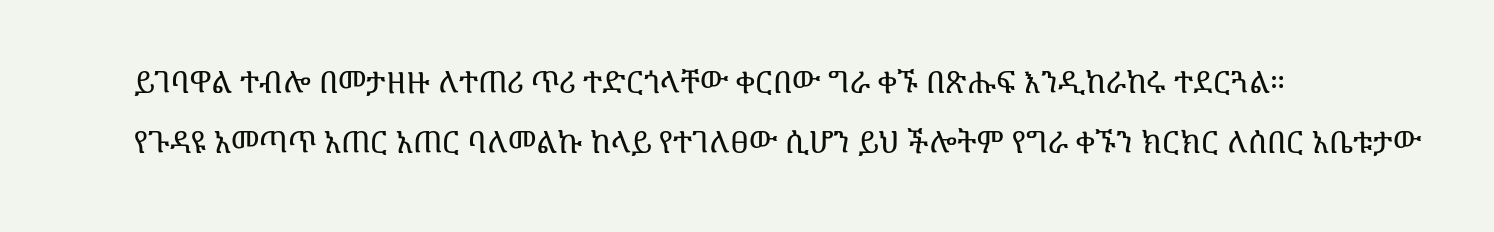ይገባዋል ተብሎ በመታዘዙ ለተጠሪ ጥሪ ተድርጎላቸው ቀርበው ግራ ቀኙ በጽሑፍ እንዲከራከሩ ተደርጓል።
የጉዳዩ አመጣጥ አጠር አጠር ባለመልኩ ከላይ የተገለፀው ሲሆን ይህ ችሎትም የግራ ቀኙን ክርክር ለሰበር አቤቱታው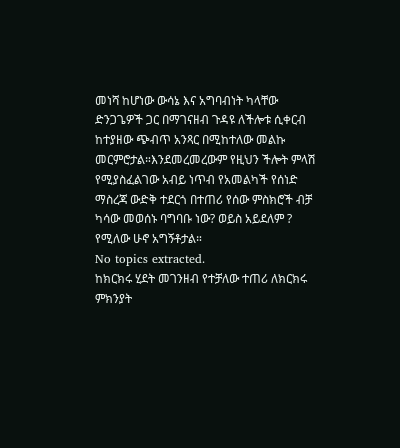መነሻ ከሆነው ውሳኔ እና አግባብነት ካላቸው ድንጋጌዎች ጋር በማገናዘብ ጉዳዩ ለችሎቱ ሲቀርብ ከተያዘው ጭብጥ አንጻር በሚከተለው መልኩ መርምሮታል።እንደመረመረውም የዚህን ችሎት ምላሽ የሚያስፈልገው አብይ ነጥብ የአመልካች የሰነድ ማስረጃ ውድቅ ተደርጎ በተጠሪ የሰው ምስክሮች ብቻ ካሳው መወሰኑ ባግባቡ ነው? ወይስ አይደለም ? የሚለው ሁኖ አግኝቶታል።
No topics extracted.
ከክርክሩ ሂደት መገንዘብ የተቻለው ተጠሪ ለክርክሩ ምክንያት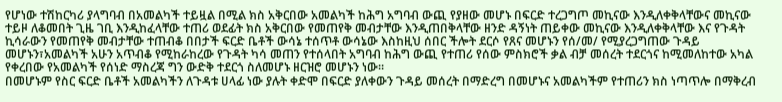የሆነው ተሽከርካሪ ያላግባብ በአመልካች ተይዟል በሚል ክስ አቅርበው አመልካች ከሕግ አግባብ ውጪ የያዘው መሆኑ በፍርድ ተረጋግጦ መኪናው እንዲለቀቅላቸውና መኪናው ተይዞ ለቆመበት ጊዜ ገቢ እንዲከፈላቸው ተጠሪ ወደፊት ክስ አቅርበው የመጠየቅ መብታቸው እንዲጠበቅላቸው ዘንድ ዳኝነት ጠይቀው መኪናው እንዲለቀቅላቸው እና የጉዳት ኪሳራውን የመጠየቅ መብታቸው ተጠብቆ በበታች ፍርድ ቤቶች ውሳኔ ተሰጥቶ ውሳኔው እስከዚህ ሰበር ችሎት ደርሶ የጸና መሆኑን የሰ/መ/ የሚያረጋግጠው ጉዳይ መሆኑን፣አመልካች አሁን አጥብቆ የሚከራከረው የጉዳት ካሳ መጠን የተሰላበት አግባብ ከሕግ ውጪ የተጠሪ የሰው ምስክሮች ቃል ብቻ መሰረት ተደርጎና ከሚመለከተው አካል የቀረበው የአመልካች የሰነድ ማስረጃ ግን ውድቅ ተደርጎ ስለመሆኑ ዘርዝሮ መሆኑን ነው።
በመሆኑም የስር ፍርድ ቤቶች አመልካችን ለጉዳቱ ሀላፊ ነው ያሉት ቀድሞ በፍርድ ያለቀውን ጉዳይ መሰረት በማድረግ በመሆኑና አመልካችም የተጠሪን ክስ ነጣጥሎ በማቅረብ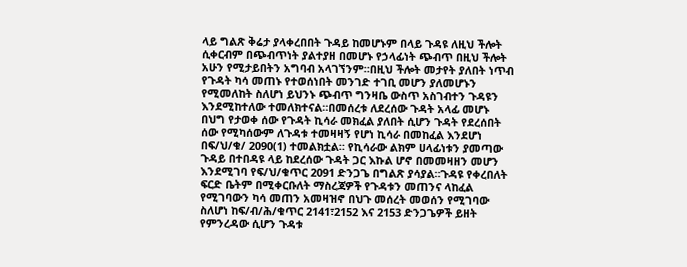ላይ ግልጽ ቅሬታ ያላቀረበበት ጉዳይ ከመሆኑም በላይ ጉዳዩ ለዚህ ችሎት ሲቀርብም በጭብጥነት ያልተያዘ በመሆኑ የኃላፊነት ጭብጥ በዚህ ችሎት አሁን የሚታይበትን አግባብ አላገኘንም።በዚህ ችሎት መታየት ያለበት ነጥብ የጉዳት ካሳ መጠኑ የተወሰነበት መንገድ ተገቢ መሆን ያለመሆኑን የሚመለከት ስለሆነ ይህንኑ ጭብጥ ግንዛቤ ውስጥ አስገብተን ጉዳዩን እንደሚከተለው ተመለክተናል።በመሰረቱ ለደረሰው ጉዳት አላፊ መሆኑ በህግ የታወቀ ሰው የጉዳት ኪሳራ መክፈል ያለበት ሲሆን ጉዳት የደረሰበት ሰው የሚካሰውም ለጉዳቱ ተመዛዛኝ የሆነ ኪሳራ በመከፈል እንደሆነ በፍ/ህ/ቁ/ 2090(1) ተመልክቷል። የኪሳራው ልክም ሀላፊነቱን ያመጣው ጉዳይ በተበዳዩ ላይ ከደረሰው ጉዳት ጋር እኩል ሆኖ በመመዛዘን መሆን እንደሚገባ የፍ/ህ/ቁጥር 2091 ድንጋጌ በግልጽ ያሳያል።ጉዳዩ የቀረበለት ፍርድ ቤትም በሚቀርቡለት ማስረጃዎች የጉዳቱን መጠንና ላከፈል የሚገባውን ካሳ መጠን አመዛዝኖ በህጉ መሰረት መወሰን የሚገባው ስለሆነ ከፍ/ብ/ሕ/ቁጥር 2141፣2152 እና 2153 ድንጋጌዎች ይዘት የምንረዳው ሲሆን ጉዳቱ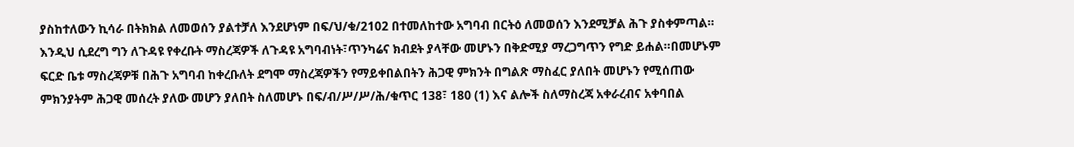ያስከተለውን ኪሳራ በትክክል ለመወሰን ያልተቻለ እንደሆነም በፍ/ህ/ቁ/2102 በተመለከተው አግባብ በርትዕ ለመወሰን እንደሚቻል ሕጉ ያስቀምጣል። እንዲህ ሲደረግ ግን ለጉዳዩ የቀረቡት ማስረጃዎች ለጉዳዩ አግባብነት፣ጥንካሬና ክብደት ያላቸው መሆኑን በቅድሚያ ማረጋግጥን የግድ ይሐል።በመሆኑም ፍርድ ቤቱ ማስረጃዎቹ በሕጉ አግባብ ከቀረቡለት ደግሞ ማስረጃዎችን የማይቀበልበትን ሕጋዊ ምክንት በግልጽ ማስፈር ያለበት መሆኑን የሚሰጠው ምክንያትም ሕጋዊ መሰረት ያለው መሆን ያለበት ስለመሆኑ በፍ/ብ/ሥ/ሥ/ሕ/ቁጥር 138፣ 180 (1) እና ልሎች ስለማስረጃ አቀራረብና አቀባበል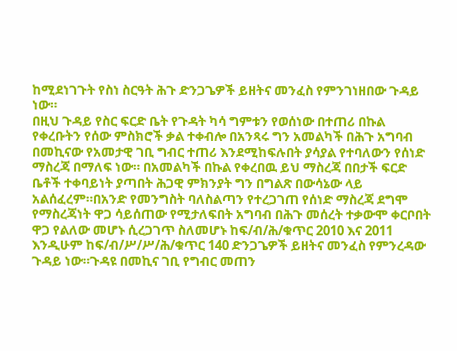ከሚደነገጉት የስነ ስርዓት ሕጉ ድንጋጌዎች ይዘትና መንፈስ የምንገነዘበው ጉዳይ ነው።
በዚህ ጉዳይ የስር ፍርድ ቤት የጉዳት ካሳ ግምቱን የወሰነው በተጠሪ በኩል የቀረቡትን የሰው ምስክሮች ቃል ተቀብሎ በአንጻሩ ግን አመልካች በሕጉ አግባብ በመኪናው የአመታዊ ገቢ ግብር ተጠሪ እንደሚከፍሉበት ያሳያል የተባለውን የሰነድ ማስረጃ በማለፍ ነው። በአመልካች በኩል የቀረበዉ ይህ ማስረጃ በበታች ፍርድ ቤቶች ተቀባይነት ያጣበት ሕጋዊ ምክንያት ግን በግልጽ በውሳኔው ላይ አልሰፈረም።በአንድ የመንግስት ባለስልጣን የተረጋገጠ የሰነድ ማስረጃ ደግሞ የማስረጃነት ዋጋ ሳይሰጠው የሚታለፍበት አግባብ በሕጉ መሰረት ተቃውሞ ቀርቦበት ዋጋ የልለው መሆኑ ሲረጋገጥ ስለመሆኑ ከፍ/ብ/ሕ/ቁጥር 2010 እና 2011 እንዲሁም ከፍ/ብ/ሥ/ሥ/ሕ/ቁጥር 140 ድንጋጌዎች ይዘትና መንፈስ የምንረዳው ጉዳይ ነው።ጉዳዩ በመኪና ገቢ የግብር መጠን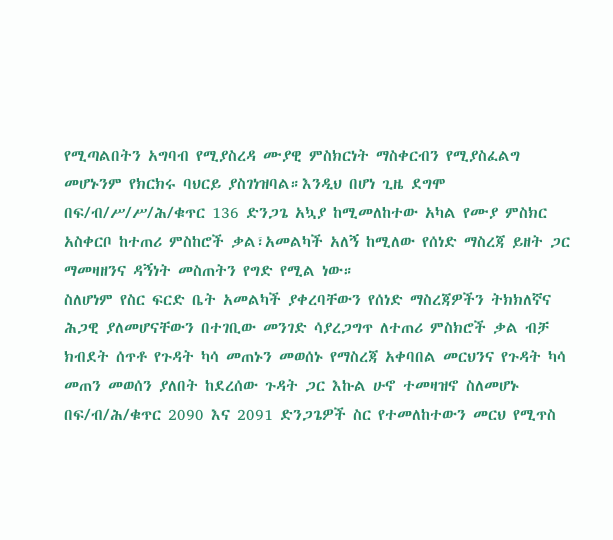የሚጣልበትን አግባብ የሚያስረዳ ሙያዊ ምስክርነት ማስቀርብን የሚያስፈልግ መሆኑንም የክርክሩ ባህርይ ያስገነዝባል።እንዲህ በሆነ ጊዜ ደግሞ በፍ/ብ/ሥ/ሥ/ሕ/ቁጥር 136 ድንጋጌ አኳያ ከሚመለከተው አካል የሙያ ምስክር አስቀርቦ ከተጠሪ ምስከሮች ቃል፣አመልካች አለኝ ከሚለው የሰነድ ማስረጃ ይዘት ጋር ማመዛዘንና ዳኝነት መስጠትን የግድ የሚል ነው።
ስለሆነም የስር ፍርድ ቤት አመልካች ያቀረባቸውን የሰነድ ማስረጃዎችን ትክክለኛና ሕጋዊ ያለመሆናቸውን በተገቢው መንገድ ሳያረጋግጥ ለተጠሪ ምስክሮች ቃል ብቻ ክብደት ሰጥቶ የጉዳት ካሳ መጠኑን መወሰኑ የማስረጃ አቀባበል መርህንና የጉዳት ካሳ መጠን መወሰን ያለበት ከደረሰው ጉዳት ጋር እኩል ሁኖ ተመዛዝኖ ስለመሆኑ በፍ/ብ/ሕ/ቁጥር 2090 እና 2091 ድንጋጌዎች ስር የተመለከተውን መርህ የሚጥስ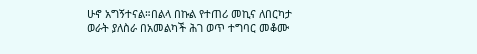ሁኖ አግኝተናል።በልላ በኩል የተጠሪ መኪና ለበርካታ ወራት ያለስራ በአመልካች ሕገ ወጥ ተግባር መቆሙ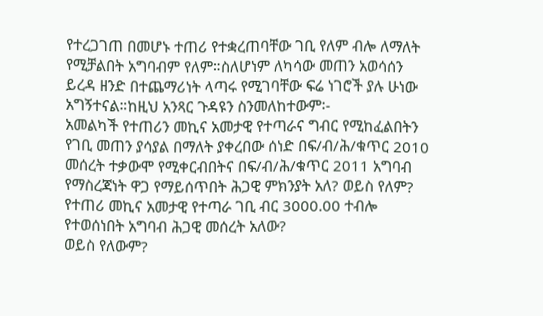የተረጋገጠ በመሆኑ ተጠሪ የተቋረጠባቸው ገቢ የለም ብሎ ለማለት የሚቻልበት አግባብም የለም።ስለሆነም ለካሳው መጠን አወሳሰን ይረዳ ዘንድ በተጨማሪነት ላጣሩ የሚገባቸው ፍሬ ነገሮች ያሉ ሁነው አግኝተናል።ከዚህ አንጻር ጉዳዩን ስንመለከተውም፡-
አመልካች የተጠሪን መኪና አመታዊ የተጣራና ግብር የሚከፈልበትን የገቢ መጠን ያሳያል በማለት ያቀረበው ሰነድ በፍ/ብ/ሕ/ቁጥር 2010 መሰረት ተቃውሞ የሚቀርብበትና በፍ/ብ/ሕ/ቁጥር 2011 አግባብ የማስረጃነት ዋጋ የማይሰጥበት ሕጋዊ ምክንያት አለ? ወይስ የለም?
የተጠሪ መኪና አመታዊ የተጣራ ገቢ ብር 3000.00 ተብሎ የተወሰነበት አግባብ ሕጋዊ መሰረት አለው?
ወይስ የለውም?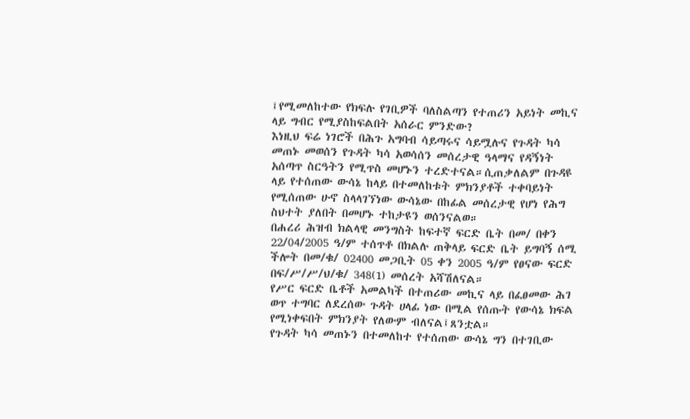፤የሚመለከተው የክፍሉ የገቢዎች ባለስልጣን የተጠሪን አይነት መኪና ላይ ግብር የሚያስከፍልበት አሰራር ምንድው?
እነዚህ ፍሬ ነገሮች በሕጉ አግባብ ሳይጣሩና ሳይሟሉና የጉዳት ካሳ መጠኑ መወሰን የጉዳት ካሳ አወሳሰን መሰረታዊ ዓላማና የዳኝነት አሰጣጥ ስርዓትን የሚጥስ መሆኑን ተረድተናል።ሲጠቃለልም በጉዳዩ ላይ የተሰጠው ውሳኔ ከላይ በተመለከቱት ምክንያቶች ተቀባይነት የሚሰጠው ሁኖ ስላላገኘነው ውሳኔው በከፊል መሰረታዊ የሆነ የሕግ ስህተት ያለበት በመሆኑ ተከታዩን ወሰንናልወ።
በሐረሪ ሕዝብ ክልላዊ መንግስት ከፍተኛ ፍርድ ቤት በመ/ በቀን 22/04/2005 ዓ/ም ተሰጥቶ በክልሉ ጠቅላይ ፍርድ ቤት ይግባኝ ሰሚ ችሎት በመ/ቁ/ 02400 መጋቢት 05 ቀን 2005 ዓ/ም የፀናው ፍርድ በፍ/ሥ/ሥ/ህ/ቁ/ 348(1) መሰረት አሻሽለናል።
የሥር ፍርድ ቤቶች አመልካች በተጠሪው መኪና ላይ በፈፀመው ሕገ ወጥ ተግባር ለደረሰው ጉዳት ሀላፊ ነው በሚል የሰጡት የውሳኔ ክፍል የሚነቀፍበት ምክንያት የለውም ብለናል፤ጸንቷል።
የጉዳት ካሳ መጠኑን በተመለከተ የተሰጠው ውሳኔ ግን በተገቢው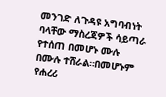መንገድ ለጉዳዩ አግባብነት ባላቸው ማስረጃዎች ሳይጣራ የተሰጠ በመሆኑ ሙሉ በሙሉ ተሸራል።በመሆኑም የሐረሪ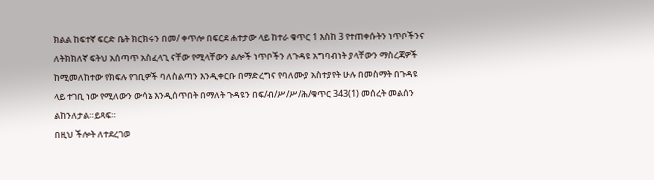ክልል ከፍተኛ ፍርድ ቤት ክርክሩን በመ/ ቀጥሎ በፍርደ ሐተታው ላይ ከተራ ቁጥር 1 እስከ 3 የተጠቀሱትን ነጥቦችንና ለትክክለኛ ፍትህ አሰጣጥ አስፈላጊ ናቸው የሚላቸውን ልሎች ነጥቦችን ለጉዳዩ አግባብነት ያላቸውን ማስረጃዎች ከሚመለከተው የክፍሉ የገቢዎች ባለስልጣን እንዲቀርቡ በማድረግና የባለሙያ አስተያየት ሁሉ በመስማት በጉዳዩ ላይ ተገቢ ነው የሚለውን ውሳኔ እንዲሰጥበት በማለት ጉዳዩን በፍ/ብ/ሥ/ሥ/ሕ/ቁጥር 343(1) መሰረት መልሰን ልከንለታል።ይጻፍ።
በዚህ ችሎት ለተደረገወ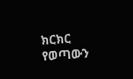ክርክር የወጣውን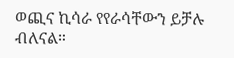ወጪና ኪሳራ የየራሳቸውን ይቻሉ ብለናል።